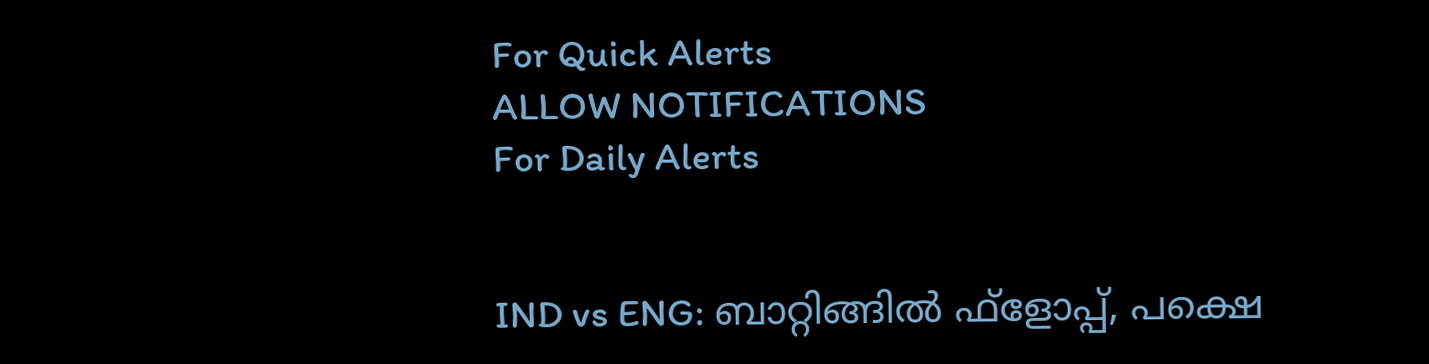For Quick Alerts
ALLOW NOTIFICATIONS
For Daily Alerts


IND vs ENG: ബാറ്റിങ്ങില്‍ ഫ്‌ളോപ്പ്, പക്ഷെ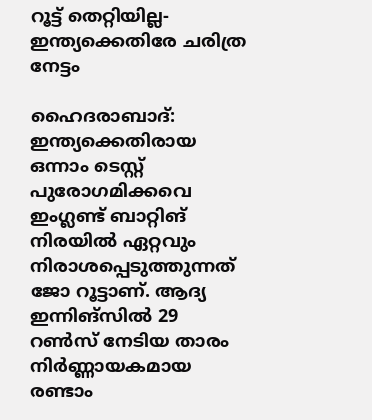റൂട്ട് തെറ്റിയില്ല- ഇന്ത്യക്കെതിരേ ചരിത്ര നേട്ടം

ഹൈദരാബാദ്: ഇന്ത്യക്കെതിരായ ഒന്നാം ടെസ്റ്റ് പുരോഗമിക്കവെ ഇംഗ്ലണ്ട് ബാറ്റിങ് നിരയില്‍ ഏറ്റവും നിരാശപ്പെടുത്തുന്നത് ജോ റൂട്ടാണ്. ആദ്യ ഇന്നിങ്‌സില്‍ 29 റണ്‍സ് നേടിയ താരം നിര്‍ണ്ണായകമായ രണ്ടാം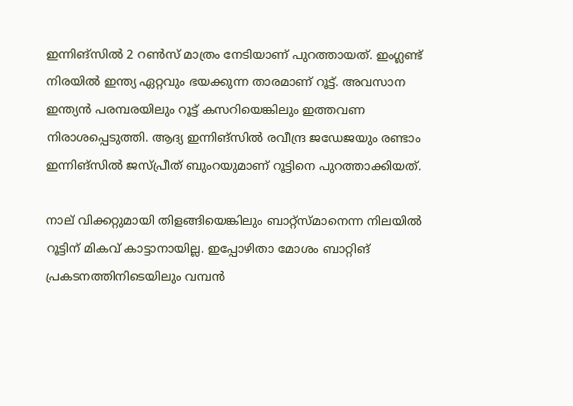ഇന്നിങ്‌സില്‍ 2 റണ്‍സ് മാത്രം നേടിയാണ് പുറത്തായത്. ഇംഗ്ലണ്ട് നിരയില്‍ ഇന്ത്യ ഏറ്റവും ഭയക്കുന്ന താരമാണ് റൂട്ട്. അവസാന ഇന്ത്യന്‍ പരമ്പരയിലും റൂട്ട് കസറിയെങ്കിലും ഇത്തവണ നിരാശപ്പെടുത്തി. ആദ്യ ഇന്നിങ്‌സില്‍ രവീന്ദ്ര ജഡേജയും രണ്ടാം ഇന്നിങ്‌സില്‍ ജസ്പ്രീത് ബുംറയുമാണ് റൂട്ടിനെ പുറത്താക്കിയത്.

നാല് വിക്കറ്റുമായി തിളങ്ങിയെങ്കിലും ബാറ്റ്‌സ്മാനെന്ന നിലയില്‍ റൂട്ടിന് മികവ് കാട്ടാനായില്ല. ഇപ്പോഴിതാ മോശം ബാറ്റിങ് പ്രകടനത്തിനിടെയിലും വമ്പന്‍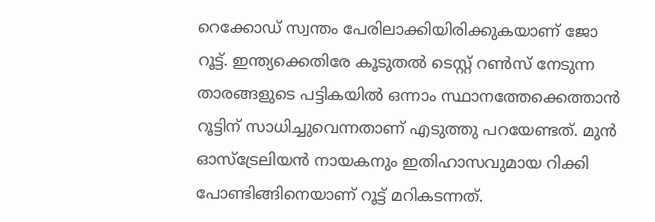റെക്കോഡ് സ്വന്തം പേരിലാക്കിയിരിക്കുകയാണ് ജോ റൂട്ട്. ഇന്ത്യക്കെതിരേ കൂടുതല്‍ ടെസ്റ്റ് റണ്‍സ് നേടുന്ന താരങ്ങളുടെ പട്ടികയില്‍ ഒന്നാം സ്ഥാനത്തേക്കെത്താന്‍ റൂട്ടിന് സാധിച്ചുവെന്നതാണ് എടുത്തു പറയേണ്ടത്. മുന്‍ ഓസ്‌ട്രേലിയന്‍ നായകനും ഇതിഹാസവുമായ റിക്കി പോണ്ടിങ്ങിനെയാണ് റൂട്ട് മറികടന്നത്.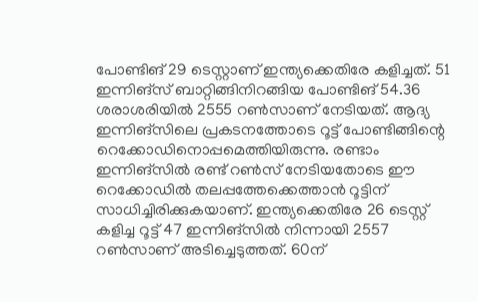പോണ്ടിങ് 29 ടെസ്റ്റാണ് ഇന്ത്യക്കെതിരേ കളിച്ചത്. 51 ഇന്നിങ്‌സ് ബാറ്റിങ്ങിനിറങ്ങിയ പോണ്ടിങ് 54.36 ശരാശരിയില്‍ 2555 റണ്‍സാണ് നേടിയത്. ആദ്യ ഇന്നിങ്‌സിലെ പ്രകടനത്തോടെ റൂട്ട് പോണ്ടിങ്ങിന്റെ റെക്കോഡിനൊപ്പമെത്തിയിരുന്നു. രണ്ടാം ഇന്നിങ്‌സില്‍ രണ്ട് റണ്‍സ് നേടിയതോടെ ഈ റെക്കോഡില്‍ തലപ്പത്തേക്കെത്താന്‍ റൂട്ടിന് സാധിച്ചിരിക്കുകയാണ്. ഇന്ത്യക്കെതിരേ 26 ടെസ്റ്റ് കളിച്ച റൂട്ട് 47 ഇന്നിങ്‌സില്‍ നിന്നായി 2557 റണ്‍സാണ് അടിച്ചെടുത്തത്. 60ന്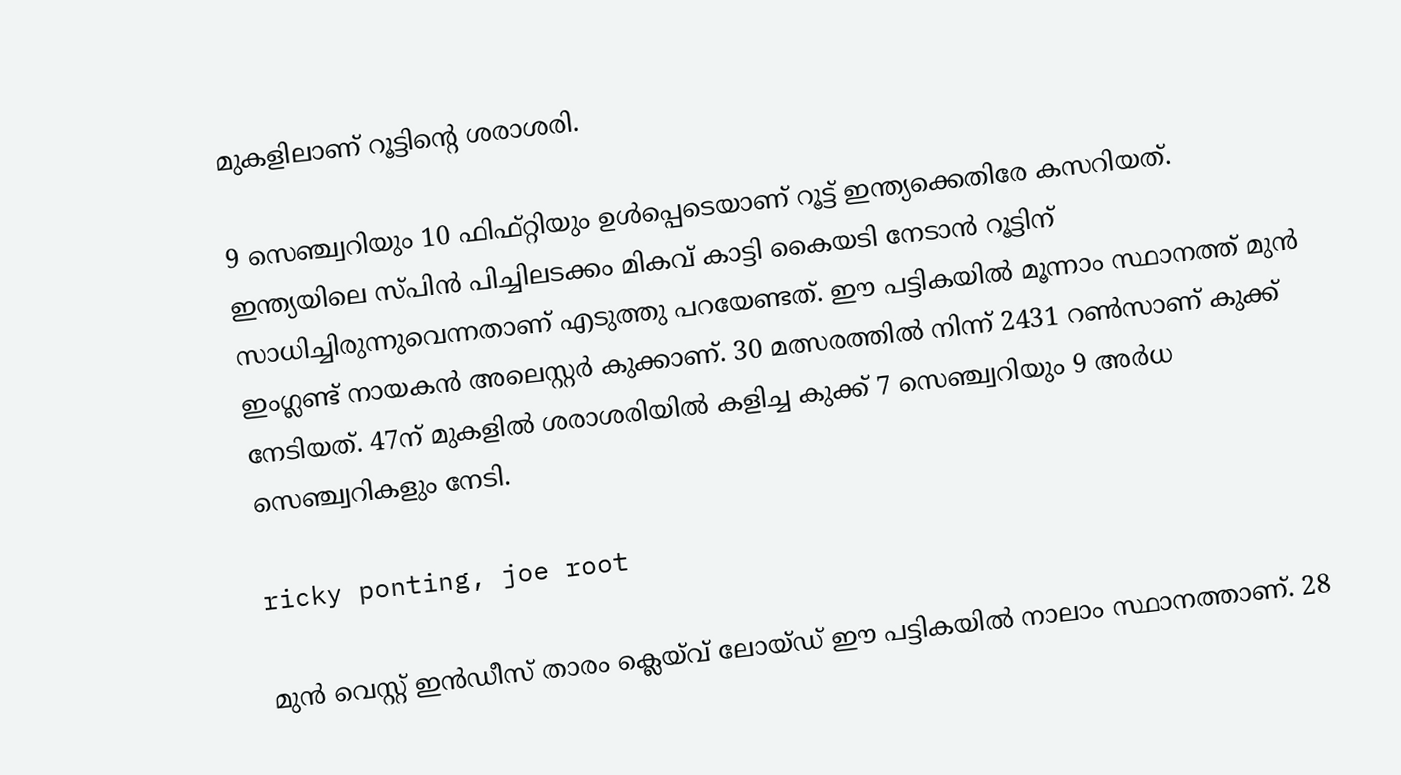മുകളിലാണ് റൂട്ടിന്റെ ശരാശരി.

9 സെഞ്ച്വറിയും 10 ഫിഫ്റ്റിയും ഉള്‍പ്പെടെയാണ് റൂട്ട് ഇന്ത്യക്കെതിരേ കസറിയത്. ഇന്ത്യയിലെ സ്പിന്‍ പിച്ചിലടക്കം മികവ് കാട്ടി കൈയടി നേടാന്‍ റൂട്ടിന് സാധിച്ചിരുന്നുവെന്നതാണ് എടുത്തു പറയേണ്ടത്. ഈ പട്ടികയില്‍ മൂന്നാം സ്ഥാനത്ത് മുന്‍ ഇംഗ്ലണ്ട് നായകന്‍ അലെസ്റ്റര്‍ കുക്കാണ്. 30 മത്സരത്തില്‍ നിന്ന് 2431 റണ്‍സാണ് കുക്ക് നേടിയത്. 47ന് മുകളില്‍ ശരാശരിയില്‍ കളിച്ച കുക്ക് 7 സെഞ്ച്വറിയും 9 അര്‍ധ സെഞ്ച്വറികളും നേടി.

ricky ponting, joe root

മുന്‍ വെസ്റ്റ് ഇന്‍ഡീസ് താരം ക്ലെയ്‌വ് ലോയ്ഡ് ഈ പട്ടികയില്‍ നാലാം സ്ഥാനത്താണ്. 28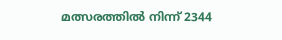മത്സരത്തില്‍ നിന്ന് 2344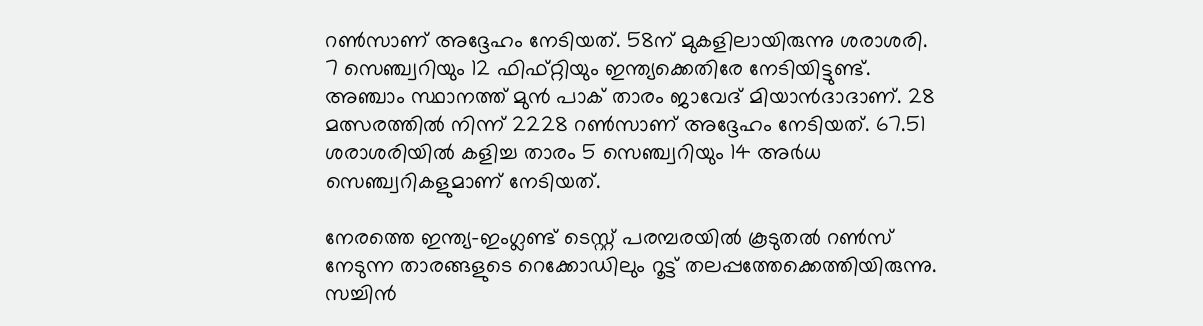റണ്‍സാണ് അദ്ദേഹം നേടിയത്. 58ന് മുകളിലായിരുന്നു ശരാശരി. 7 സെഞ്ച്വറിയും 12 ഫിഫ്റ്റിയും ഇന്ത്യക്കെതിരേ നേടിയിട്ടുണ്ട്. അഞ്ചാം സ്ഥാനത്ത് മുന്‍ പാക് താരം ജാവേദ് മിയാന്‍ദാദാണ്. 28 മത്സരത്തില്‍ നിന്ന് 2228 റണ്‍സാണ് അദ്ദേഹം നേടിയത്. 67.51 ശരാശരിയില്‍ കളിച്ച താരം 5 സെഞ്ച്വറിയും 14 അര്‍ധ സെഞ്ച്വറികളുമാണ് നേടിയത്.

നേരത്തെ ഇന്ത്യ-ഇംഗ്ലണ്ട് ടെസ്റ്റ് പരമ്പരയില്‍ കൂടുതല്‍ റണ്‍സ് നേടുന്ന താരങ്ങളുടെ റെക്കോഡിലും റൂട്ട് തലപ്പത്തേക്കെത്തിയിരുന്നു. സച്ചിന്‍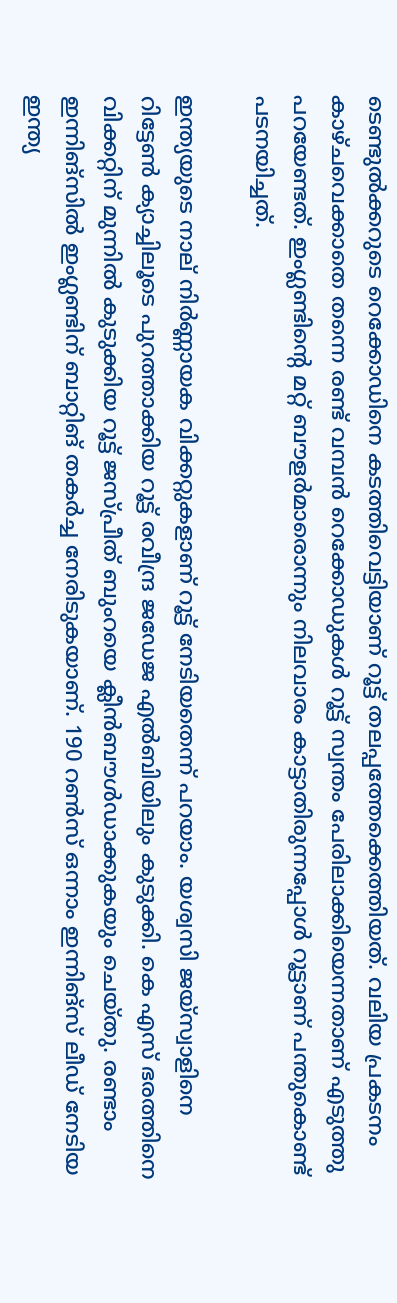ടെണ്ടുല്‍ക്കറുടെ റെക്കോഡിനെ കടത്തിവെട്ടിയാണ് റൂട്ട് തലപ്പത്തേക്കെത്തിയത്. വലിയ പ്രകടനം കാഴ്ചവെക്കാതെ തന്നെ രണ്ട് വമ്പന്‍ റെക്കോഡുകള്‍ റൂട്ട് സ്വന്തം പേരിലാക്കിയെന്നതാണ് എടുത്തു പറയേണ്ടത്. ഇംഗ്ലണ്ടിന്റെ മറ്റ് ബൗളര്‍മാരൊന്നും നിലവാരം കാട്ടാതിരുന്നപ്പോള്‍ റൂട്ടാണ് പന്തുകൊണ്ട് പടനയിച്ചത്.

ഇന്ത്യയുടെ നാല് നിര്‍ണ്ണായക വിക്കറ്റുകളാണ് റൂട്ട് നേടിയതെന്ന് പറയാം. യശ്വസി ജയ്‌സ്വാളിനെ റിട്ടേണ്‍ ക്യാച്ചിലൂടെ പുറത്താക്കിയ റൂട്ട് രവീന്ദ്ര ജഡേജ എല്‍ബിയിലും കുടുക്കി. കെ എസ് ഭരത്തിനെ വിക്കറ്റിന് മുന്നില്‍ കുടുക്കിയ റൂട്ട് ജസ്പ്രീത് ബുംറയെ ക്ലീന്‍ബൗള്‍ഡാക്കുകയും ചെയ്തു. രണ്ടാം ഇന്നിങ്‌സില്‍ ഇംഗ്ലണ്ടിന് ബാറ്റിങ് തകര്‍ച്ച നേരിടുകയാണ്. 190 റണ്‍സ് ഒന്നാം ഇന്നിങ്‌സ് ലീഡ് നേടിയ ഇന്ത്യ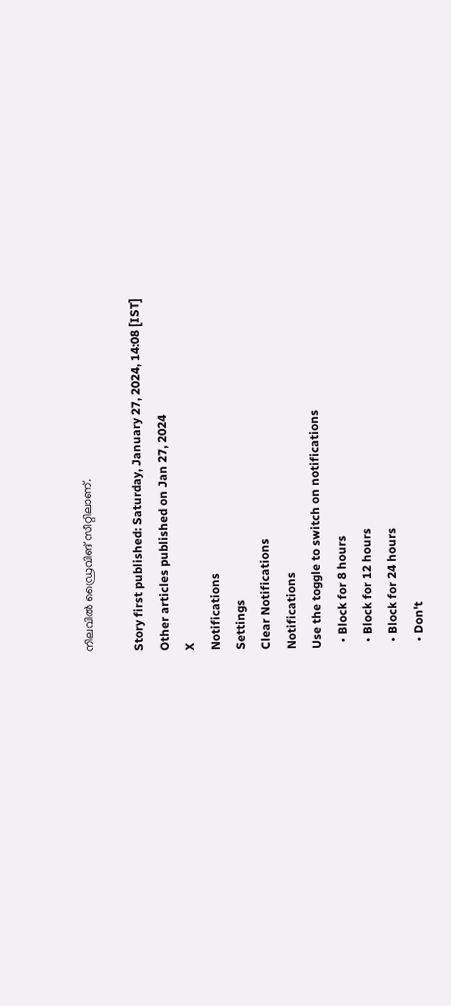നിലവില്‍ ഡ്രൈവിങ് സീറ്റിലാണ്.

Story first published: Saturday, January 27, 2024, 14:08 [IST]
Other articles published on Jan 27, 2024
X
Notifications
Settings
Clear Notifications
Notifications
Use the toggle to switch on notifications
  • Block for 8 hours
  • Block for 12 hours
  • Block for 24 hours
  • Don't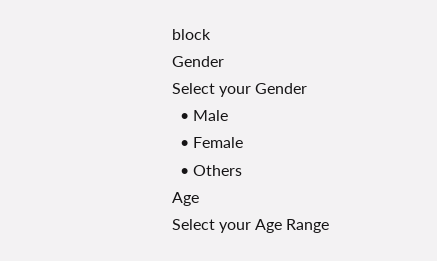block
Gender
Select your Gender
  • Male
  • Female
  • Others
Age
Select your Age Range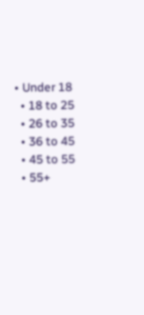• Under 18
  • 18 to 25
  • 26 to 35
  • 36 to 45
  • 45 to 55
  • 55+